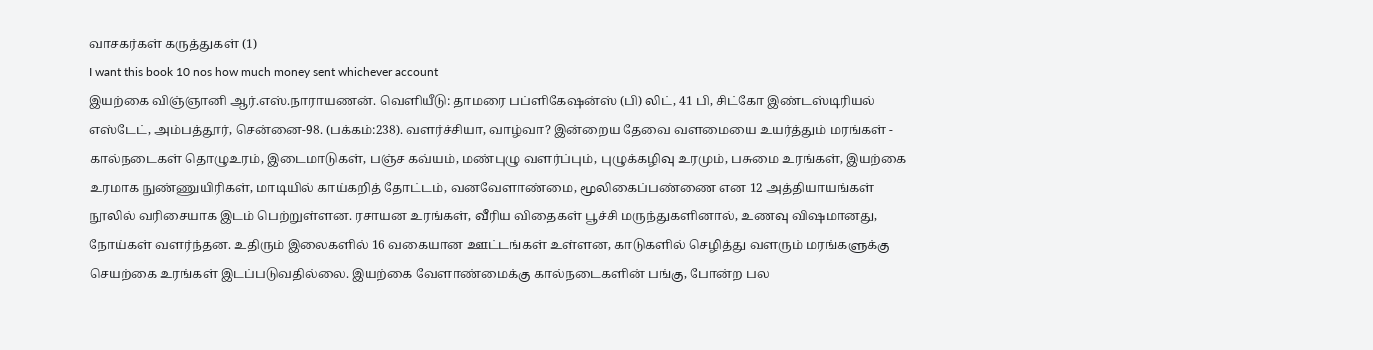வாசகர்கள் கருத்துகள் (1)
I want this book 10 nos how much money sent whichever account
இயற்கை விஞ்ஞானி ஆர்.எஸ்.நாராயணன். வெளியீடு: தாமரை பப்ளிகேஷன்ஸ் (பி) லிட், 41 பி, சிட்கோ இண்டஸ்டிரியல் எஸ்டேட், அம்பத்தூர், சென்னை-98. (பக்கம்:238). வளர்ச்சியா, வாழ்வா? இன்றைய தேவை வளமையை உயர்த்தும் மரங்கள் - கால்நடைகள் தொழுஉரம், இடைமாடுகள், பஞ்ச கவ்யம், மண்புழு வளர்ப்பும், புழுக்கழிவு உரமும், பசுமை உரங்கள், இயற்கை உரமாக நுண்ணுயிரிகள், மாடியில் காய்கறித் தோட்டம், வனவேளாண்மை, மூலிகைப்பண்ணை என 12 அத்தியாயங்கள் நூலில் வரிசையாக இடம் பெற்றுள்ளன. ரசாயன உரங்கள், வீரிய விதைகள் பூச்சி மருந்துகளினால், உணவு விஷமானது, நோய்கள் வளர்ந்தன. உதிரும் இலைகளில் 16 வகையான ஊட்டங்கள் உள்ளன, காடுகளில் செழித்து வளரும் மரங்களுக்கு செயற்கை உரங்கள் இடப்படுவதில்லை. இயற்கை வேளாண்மைக்கு கால்நடைகளின் பங்கு, போன்ற பல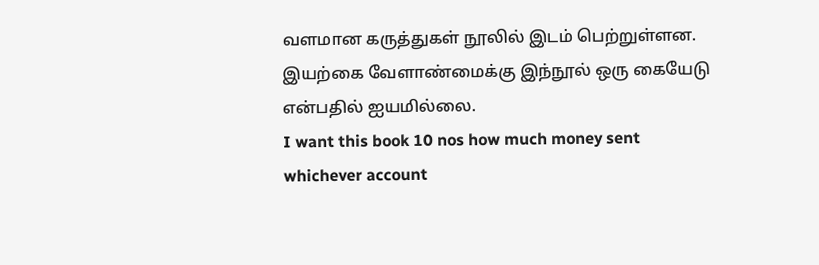வளமான கருத்துகள் நூலில் இடம் பெற்றுள்ளன. இயற்கை வேளாண்மைக்கு இந்நூல் ஒரு கையேடு என்பதில் ஐயமில்லை.
I want this book 10 nos how much money sent whichever account